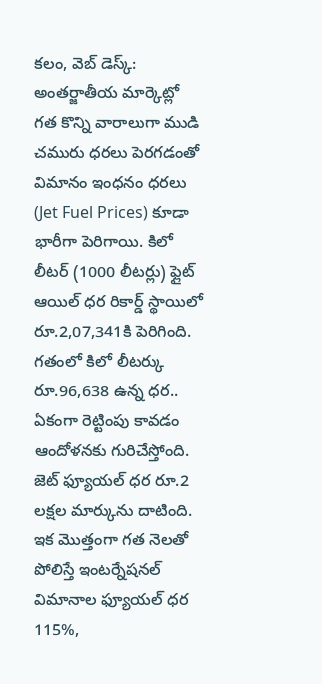కలం, వెబ్ డెస్క్: అంతర్జాతీయ మార్కెట్లో గత కొన్ని వారాలుగా ముడి చమురు ధరలు పెరగడంతో విమానం ఇంధనం ధరలు (Jet Fuel Prices) కూడా భారీగా పెరిగాయి. కిలో లీటర్ (1000 లీటర్లు) ఫ్లైట్ ఆయిల్ ధర రికార్డ్ స్థాయిలో రూ.2,07,341కి పెరిగింది. గతంలో కిలో లీటర్కు రూ.96,638 ఉన్న ధర.. ఏకంగా రెట్టింపు కావడం ఆందోళనకు గురిచేస్తోంది. జెట్ ఫ్యూయల్ ధర రూ.2 లక్షల మార్కును దాటింది. ఇక మొత్తంగా గత నెలతో పోలిస్తే ఇంటర్నేషనల్ విమానాల ఫ్యూయల్ ధర 115%,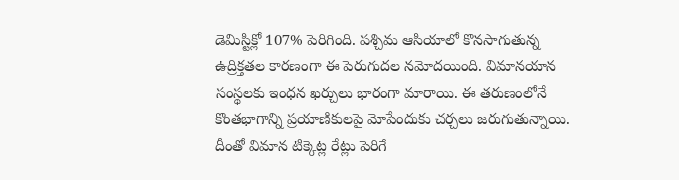డెమిస్టిక్లో 107% పెరిగింది. పశ్చిమ ఆసియాలో కొనసాగుతున్న ఉద్రిక్తతల కారణంగా ఈ పెరుగుదల నమోదయింది. విమానయాన సంస్థలకు ఇంధన ఖర్చులు భారంగా మారాయి. ఈ తరుణంలోనే కొంతభాగాన్ని ప్రయాణికులపై మోపేందుకు చర్చలు జరుగుతున్నాయి. దీంతో విమాన టిక్కెట్ల రేట్లు పెరిగే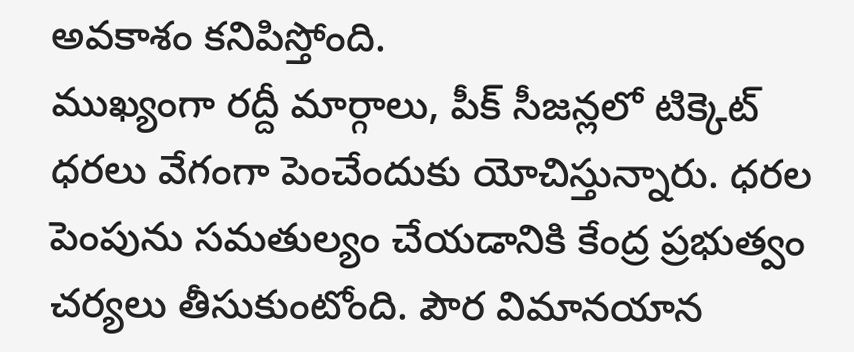అవకాశం కనిపిస్తోంది.
ముఖ్యంగా రద్దీ మార్గాలు, పీక్ సీజన్లలో టిక్కెట్ ధరలు వేగంగా పెంచేందుకు యోచిస్తున్నారు. ధరల పెంపును సమతుల్యం చేయడానికి కేంద్ర ప్రభుత్వం చర్యలు తీసుకుంటోంది. పౌర విమానయాన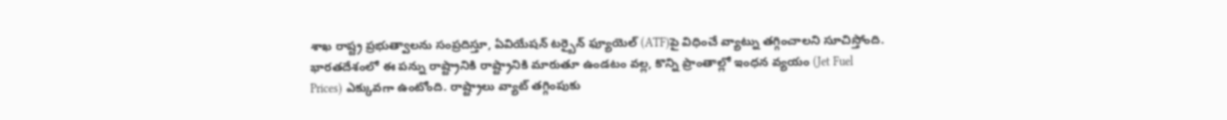శాఖ రాష్ట్ర ప్రభుత్వాలను సంప్రదిస్తూ, ఏవియేషన్ టర్బైన్ ఫ్యూయెల్ (ATF)పై విధించే వ్యాట్ను తగ్గించాలని సూచిస్తోంది. భారతదేశంలో ఈ పన్ను రాష్ట్రానికి రాష్ట్రానికి మారుతూ ఉండటం వల్ల, కొన్ని ప్రాంతాల్లో ఇంధన వ్యయం (Jet Fuel Prices) ఎక్కువగా ఉంటోంది. రాష్ట్రాలు వ్యాట్ తగ్గింపుకు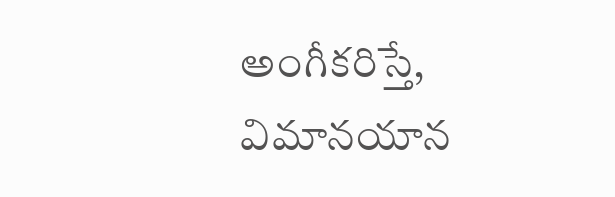అంగీకరిస్తే, విమానయాన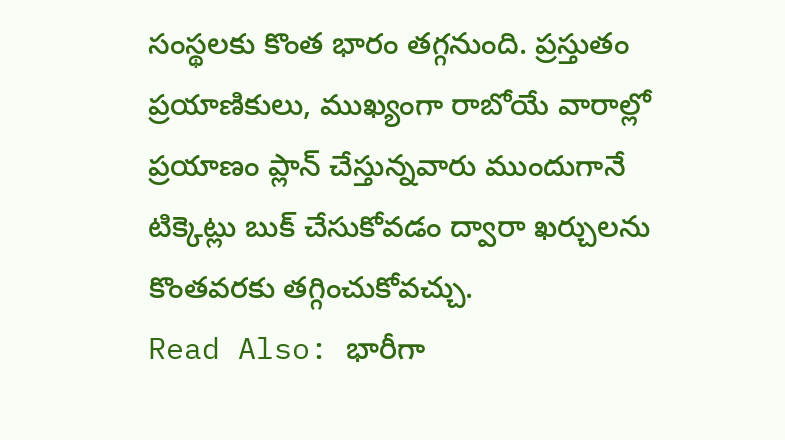సంస్థలకు కొంత భారం తగ్గనుంది. ప్రస్తుతం ప్రయాణికులు, ముఖ్యంగా రాబోయే వారాల్లో ప్రయాణం ప్లాన్ చేస్తున్నవారు ముందుగానే టిక్కెట్లు బుక్ చేసుకోవడం ద్వారా ఖర్చులను కొంతవరకు తగ్గించుకోవచ్చు.
Read Also: భారీగా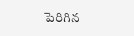పెరిగిన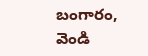బంగారం, వెండి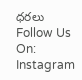ధరలు
Follow Us On: Instagram